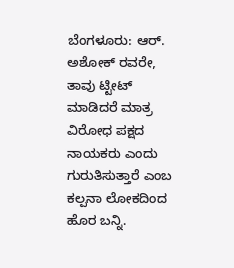ಬೆಂಗಳೂರು: ಆರ್. ಅಶೋಕ್ ರವರೇ, ತಾವು ಟ್ಟೀಟ್ ಮಾಡಿದರೆ ಮಾತ್ರ ವಿರೋಧ ಪಕ್ಷದ ನಾಯಕರು ಎಂದು ಗುರುತಿಸುತ್ತಾರೆ ಎಂಬ ಕಲ್ಪನಾ ಲೋಕದಿಂದ ಹೊರ ಬನ್ನಿ.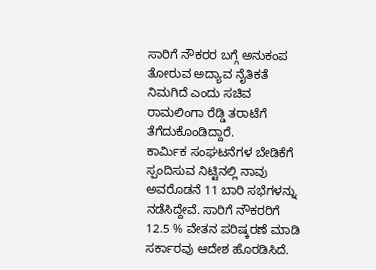ಸಾರಿಗೆ ನೌಕರರ ಬಗ್ಗೆ ಅನುಕಂಪ ತೋರುವ ಅದ್ಯಾವ ನೈತಿಕತೆ ನಿಮಗಿದೆ ಎಂದು ಸಚಿವ ರಾಮಲಿಂಗಾ ರೆಡ್ಡಿ ತರಾಟೆಗೆ ತೆಗೆದುಕೊಂಡಿದ್ದಾರೆ.
ಕಾರ್ಮಿಕ ಸಂಘಟನೆಗಳ ಬೇಡಿಕೆಗೆ ಸ್ಪಂದಿಸುವ ನಿಟ್ಟಿನಲ್ಲಿ ನಾವು ಅವರೊಡನೆ 11 ಬಾರಿ ಸಭೆಗಳನ್ನು ನಡೆಸಿದ್ದೇವೆ. ಸಾರಿಗೆ ನೌಕರರಿಗೆ 12.5 % ವೇತನ ಪರಿಷ್ಕರಣೆ ಮಾಡಿ ಸರ್ಕಾರವು ಆದೇಶ ಹೊರಡಿಸಿದೆ.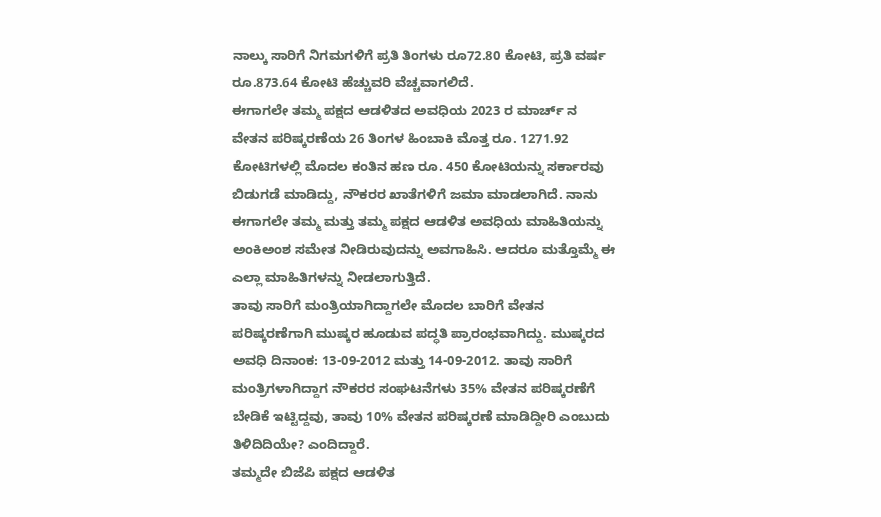ನಾಲ್ಕು ಸಾರಿಗೆ ನಿಗಮಗಳಿಗೆ ಪ್ರತಿ ತಿಂಗಳು ರೂ72.80 ಕೋಟಿ, ಪ್ರತಿ ವರ್ಷ ರೂ.873.64 ಕೋಟಿ ಹೆಚ್ಚುವರಿ ವೆಚ್ಚವಾಗಲಿದೆ.
ಈಗಾಗಲೇ ತಮ್ಮ ಪಕ್ಷದ ಆಡಳಿತದ ಅವಧಿಯ 2023 ರ ಮಾರ್ಚ್ ನ ವೇತನ ಪರಿಷ್ಕರಣೆಯ 26 ತಿಂಗಳ ಹಿಂಬಾಕಿ ಮೊತ್ತ ರೂ. 1271.92 ಕೋಟಿಗಳಲ್ಲಿ ಮೊದಲ ಕಂತಿನ ಹಣ ರೂ. 450 ಕೋಟಿಯನ್ನು ಸರ್ಕಾರವು ಬಿಡುಗಡೆ ಮಾಡಿದ್ದು, ನೌಕರರ ಖಾತೆಗಳಿಗೆ ಜಮಾ ಮಾಡಲಾಗಿದೆ. ನಾನು ಈಗಾಗಲೇ ತಮ್ಮ ಮತ್ತು ತಮ್ಮ ಪಕ್ಷದ ಆಡಳಿತ ಅವಧಿಯ ಮಾಹಿತಿಯನ್ನು ಅಂಕಿಅಂಶ ಸಮೇತ ನೀಡಿರುವುದನ್ನು ಅವಗಾಹಿಸಿ. ಆದರೂ ಮತ್ತೊಮ್ಮೆ ಈ ಎಲ್ಲಾ ಮಾಹಿತಿಗಳನ್ನು ನೀಡಲಾಗುತ್ತಿದೆ.
ತಾವು ಸಾರಿಗೆ ಮಂತ್ರಿಯಾಗಿದ್ದಾಗಲೇ ಮೊದಲ ಬಾರಿಗೆ ವೇತನ ಪರಿಷ್ಕರಣೆಗಾಗಿ ಮುಷ್ಕರ ಹೂಡುವ ಪದ್ಧತಿ ಪ್ರಾರಂಭವಾಗಿದ್ದು. ಮುಷ್ಕರದ ಅವಧಿ ದಿನಾಂಕ: 13-09-2012 ಮತ್ತು 14-09-2012. ತಾವು ಸಾರಿಗೆ ಮಂತ್ರಿಗಳಾಗಿದ್ದಾಗ ನೌಕರರ ಸಂಘಟನೆಗಳು 35% ವೇತನ ಪರಿಷ್ಕರಣೆಗೆ ಬೇಡಿಕೆ ಇಟ್ಟಿದ್ದವು, ತಾವು 10% ವೇತನ ಪರಿಷ್ಕರಣೆ ಮಾಡಿದ್ದೀರಿ ಎಂಬುದು ತಿಳಿದಿದಿಯೇ? ಎಂದಿದ್ದಾರೆ.
ತಮ್ಮದೇ ಬಿಜೆಪಿ ಪಕ್ಷದ ಆಡಳಿತ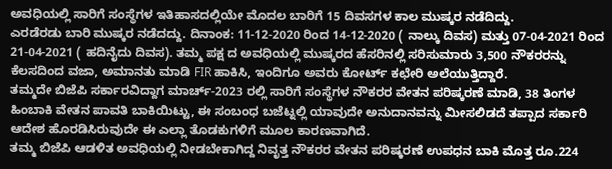ಅವಧಿಯಲ್ಲಿ ಸಾರಿಗೆ ಸಂಸ್ಥೆಗಳ ಇತಿಹಾಸದಲ್ಲಿಯೇ ಮೊದಲ ಬಾರಿಗೆ 15 ದಿವಸಗಳ ಕಾಲ ಮುಷ್ಕರ ನಡೆದಿದ್ದು.
ಎರಡೆರಡು ಬಾರಿ ಮುಷ್ಕರ ನಡೆದದ್ದು. ದಿನಾಂಕ: 11-12-2020 ರಿಂದ 14-12-2020 ( ನಾಲ್ಕು ದಿವಸ) ಮತ್ತು 07-04-2021 ರಿಂದ 21-04-2021 ( ಹದಿನೈದು ದಿವಸ). ತಮ್ಮ ಪಕ್ಷ ದ ಅವಧಿಯಲ್ಲಿ ಮುಷ್ಕರದ ಹೆಸರಿನಲ್ಲಿ ಸರಿಸುಮಾರು 3,500 ನೌಕರರನ್ನು ಕೆಲಸದಿಂದ ವಜಾ, ಅಮಾನತು ಮಾಡಿ FIR ಹಾಕಿಸಿ, ಇಂದಿಗೂ ಅವರು ಕೋರ್ಟ್ ಕಛೇರಿ ಅಲೆಯುತ್ತಿದ್ದಾರೆ.
ತಮ್ಮದೇ ಬಿಜೆಪಿ ಸರ್ಕಾರವಿದ್ದಾಗ ಮಾರ್ಚ್-2023 ರಲ್ಲಿ ಸಾರಿಗೆ ಸಂಸ್ಥೆಗಳ ನೌಕರರ ವೇತನ ಪರಿಷ್ಕರಣೆ ಮಾಡಿ, 38 ತಿಂಗಳ ಹಿಂಬಾಕಿ ವೇತನ ಪಾವತಿ ಬಾಕಿಯಿಟ್ಟು, ಈ ಸಂಬಂಧ ಬಜೆಟ್ನಲ್ಲಿ ಯಾವುದೇ ಅನುದಾನವನ್ನು ಮೀಸಲಿಡದೆ ತಪ್ಪಾದ ಸರ್ಕಾರಿ ಆದೇಶ ಹೊರಡಿಸಿರುವುದೇ ಈ ಎಲ್ಲಾ ತೊಡಕುಗಳಿಗೆ ಮೂಲ ಕಾರಣವಾಗಿದೆ.
ತಮ್ಮ ಬಿಜೆಪಿ ಆಡಳಿತ ಅವಧಿಯಲ್ಲಿ ನೀಡಬೇಕಾಗಿದ್ದ ನಿವೃತ್ತ ನೌಕರರ ವೇತನ ಪರಿಷ್ಕರಣೆ ಉಪಧನ ಬಾಕಿ ಮೊತ್ತ ರೂ.224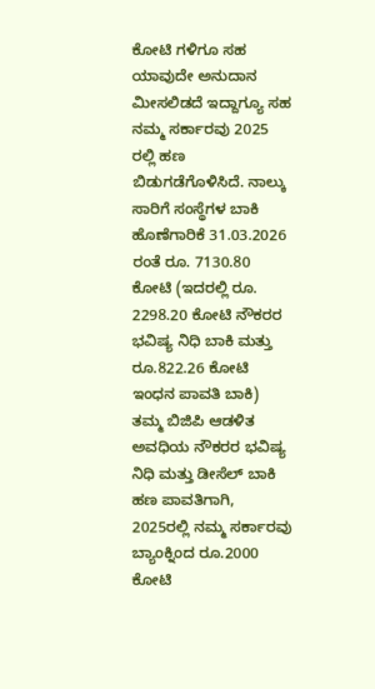ಕೋಟಿ ಗಳಿಗೂ ಸಹ ಯಾವುದೇ ಅನುದಾನ ಮೀಸಲಿಡದೆ ಇದ್ದಾಗ್ಯೂ ಸಹ ನಮ್ಮ ಸರ್ಕಾರವು 2025 ರಲ್ಲಿ ಹಣ ಬಿಡುಗಡೆಗೊಳಿಸಿದೆ. ನಾಲ್ಕು ಸಾರಿಗೆ ಸಂಸ್ಥೆಗಳ ಬಾಕಿ ಹೊಣೆಗಾರಿಕೆ 31.03.2026 ರಂತೆ ರೂ. 7130.80 ಕೋಟಿ (ಇದರಲ್ಲಿ ರೂ. 2298.20 ಕೋಟಿ ನೌಕರರ ಭವಿಷ್ಯ ನಿಧಿ ಬಾಕಿ ಮತ್ತು ರೂ.822.26 ಕೋಟಿ ಇಂಧನ ಪಾವತಿ ಬಾಕಿ)
ತಮ್ಮ ಬಿಜಿಪಿ ಆಡಳಿತ ಅವಧಿಯ ನೌಕರರ ಭವಿಷ್ಯ ನಿಧಿ ಮತ್ತು ಡೀಸೆಲ್ ಬಾಕಿ ಹಣ ಪಾವತಿಗಾಗಿ, 2025ರಲ್ಲಿ ನಮ್ಮ ಸರ್ಕಾರವು ಬ್ಯಾಂಕ್ನಿಂದ ರೂ.2000 ಕೋಟಿ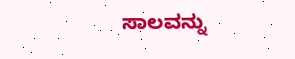ಸಾಲವನ್ನು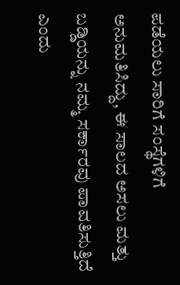ಪಡೆಯಲು ಸಾರಿಗೆ ಸಂಸ್ಥೆಗಳಿಗೆ ಅನುಮತಿಸಿದ್ದು, ಈ ಸಾಲದ ಅಸಲು ಮತ್ತು ಬಡ್ಡಿಯನ್ನು ನಮ್ಮ ಸರ್ಕಾರವು ಪಾವತಿಸುತ್ತಿದೆ ಎಂದು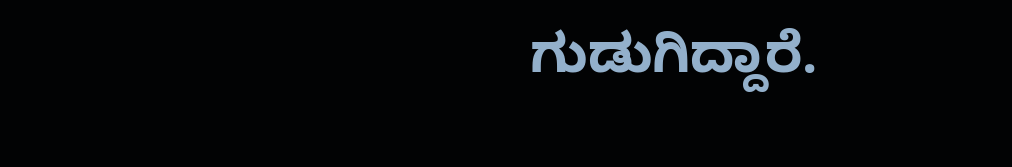ಗುಡುಗಿದ್ದಾರೆ.